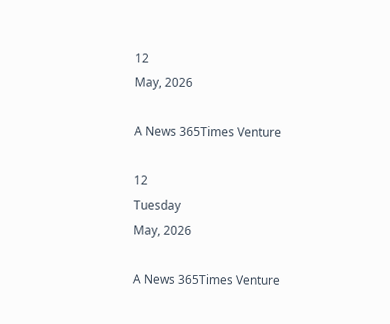12
May, 2026

A News 365Times Venture

12
Tuesday
May, 2026

A News 365Times Venture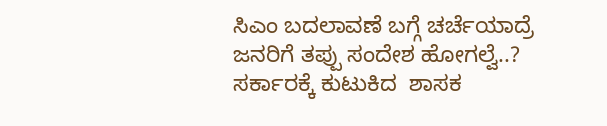ಸಿಎಂ ಬದಲಾವಣೆ ಬಗ್ಗೆ ಚರ್ಚೆಯಾದ್ರೆ ಜನರಿಗೆ ತಪ್ಪು ಸಂದೇಶ ಹೋಗಲ್ವೆ..? ಸರ್ಕಾರಕ್ಕೆ ಕುಟುಕಿದ  ಶಾಸಕ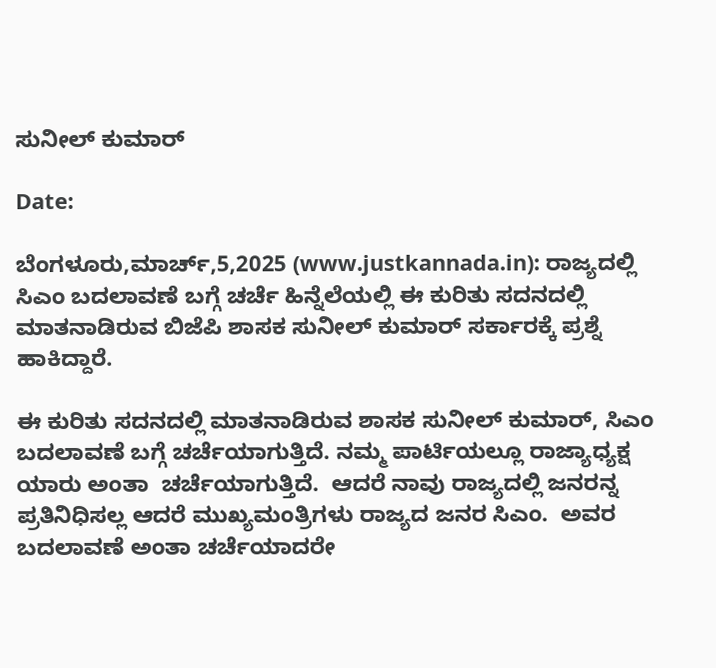ಸುನೀಲ್ ಕುಮಾರ್

Date:

ಬೆಂಗಳೂರು,ಮಾರ್ಚ್,5,2025 (www.justkannada.in): ರಾಜ್ಯದಲ್ಲಿ ಸಿಎಂ ಬದಲಾವಣೆ ಬಗ್ಗೆ ಚರ್ಚೆ ಹಿನ್ನೆಲೆಯಲ್ಲಿ ಈ ಕುರಿತು ಸದನದಲ್ಲಿ ಮಾತನಾಡಿರುವ ಬಿಜೆಪಿ ಶಾಸಕ ಸುನೀಲ್ ಕುಮಾರ್ ಸರ್ಕಾರಕ್ಕೆ ಪ್ರಶ್ನೆ ಹಾಕಿದ್ದಾರೆ.

ಈ ಕುರಿತು ಸದನದಲ್ಲಿ ಮಾತನಾಡಿರುವ ಶಾಸಕ ಸುನೀಲ್ ಕುಮಾರ್, ಸಿಎಂ ಬದಲಾವಣೆ ಬಗ್ಗೆ ಚರ್ಚೆಯಾಗುತ್ತಿದೆ. ನಮ್ಮ ಪಾರ್ಟಿಯಲ್ಲೂ ರಾಜ್ಯಾಧ್ಯಕ್ಷ ಯಾರು ಅಂತಾ  ಚರ್ಚೆಯಾಗುತ್ತಿದೆ.  ಆದರೆ ನಾವು ರಾಜ್ಯದಲ್ಲಿ ಜನರನ್ನ ಪ್ರತಿನಿಧಿಸಲ್ಲ ಆದರೆ ಮುಖ್ಯಮಂತ್ರಿಗಳು ರಾಜ್ಯದ ಜನರ ಸಿಎಂ.  ಅವರ ಬದಲಾವಣೆ ಅಂತಾ ಚರ್ಚೆಯಾದರೇ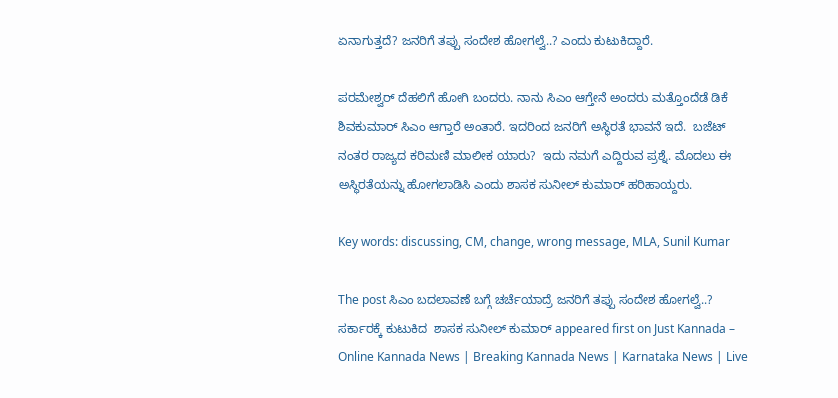ಏನಾಗುತ್ತದೆ? ಜನರಿಗೆ ತಪ್ಪು ಸಂದೇಶ ಹೋಗಲ್ವೆ..? ಎಂದು ಕುಟುಕಿದ್ದಾರೆ.

ಪರಮೇಶ್ವರ್ ದೆಹಲಿಗೆ ಹೋಗಿ ಬಂದರು. ನಾನು ಸಿಎಂ ಆಗ್ತೇನೆ ಅಂದರು ಮತ್ತೊಂದೆಡೆ ಡಿಕೆ ಶಿವಕುಮಾರ್ ಸಿಎಂ ಆಗ್ತಾರೆ ಅಂತಾರೆ. ಇದರಿಂದ ಜನರಿಗೆ ಅಸ್ಥಿರತೆ ಭಾವನೆ ಇದೆ.  ಬಜೆಟ್ ನಂತರ ರಾಜ್ಯದ ಕರಿಮಣಿ ಮಾಲೀಕ ಯಾರು?  ಇದು ನಮಗೆ ಎದ್ದಿರುವ ಪ್ರಶ್ನೆ. ಮೊದಲು ಈ ಅಸ್ಥಿರತೆಯನ್ನು ಹೋಗಲಾಡಿಸಿ ಎಂದು ಶಾಸಕ ಸುನೀಲ್ ಕುಮಾರ್ ಹರಿಹಾಯ್ದರು.

Key words: discussing, CM, change, wrong message, MLA, Sunil Kumar

The post ಸಿಎಂ ಬದಲಾವಣೆ ಬಗ್ಗೆ ಚರ್ಚೆಯಾದ್ರೆ ಜನರಿಗೆ ತಪ್ಪು ಸಂದೇಶ ಹೋಗಲ್ವೆ..? ಸರ್ಕಾರಕ್ಕೆ ಕುಟುಕಿದ  ಶಾಸಕ ಸುನೀಲ್ ಕುಮಾರ್ appeared first on Just Kannada – Online Kannada News | Breaking Kannada News | Karnataka News | Live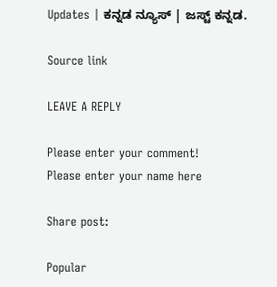Updates | ಕನ್ನಡ ನ್ಯೂಸ್ | ಜಸ್ಟ್ ಕನ್ನಡ.

Source link

LEAVE A REPLY

Please enter your comment!
Please enter your name here

Share post:

Popular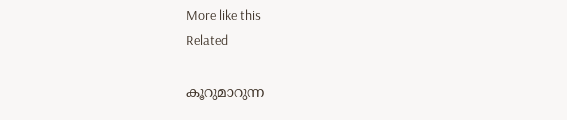More like this
Related

കൂറുമാറുന്ന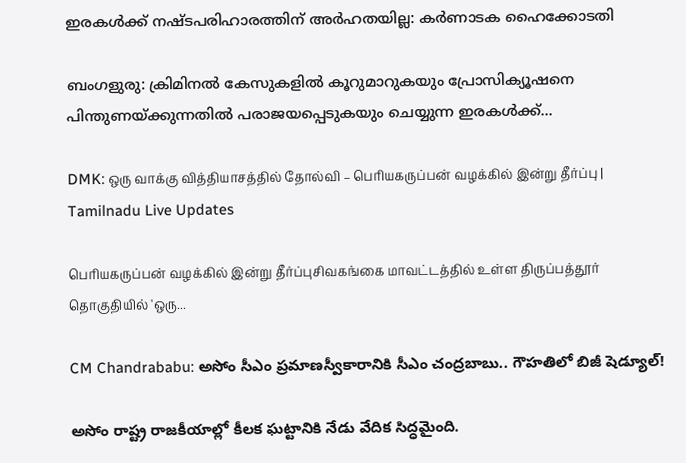ഇരകൾക്ക് നഷ്ടപരിഹാരത്തിന് അർഹതയില്ല: കർണാടക ഹൈക്കോടതി

ബംഗളുരു: ക്രിമിനൽ കേസുകളിൽ കൂറുമാറുകയും പ്രോസിക്യൂഷനെ പിന്തുണയ്ക്കുന്നതിൽ പരാജയപ്പെടുകയും ചെയ്യുന്ന ഇരകൾക്ക്...

DMK: ஒரு வாக்கு வித்தியாசத்தில் தோல்வி – பெரியகருப்பன் வழக்கில் இன்று தீர்ப்பு | Tamilnadu Live Updates

பெரியகருப்பன் வழக்கில் இன்று தீர்ப்புசிவகங்கை மாவட்டத்தில் உள்ள திருப்பத்தூர் தொகுதியில் 'ஒரு...

CM Chandrababu: అసోం సీఎం ప్రమాణస్వీకారానికి సీఎం చంద్రబాబు.. గౌహతిలో బిజీ షెడ్యూల్!

అసోం రాష్ట్ర రాజకీయాల్లో కీలక ఘట్టానికి నేడు వేదిక సిద్ధమైంది.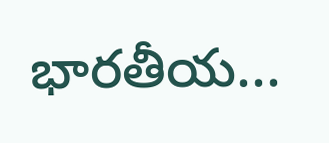భారతీయ...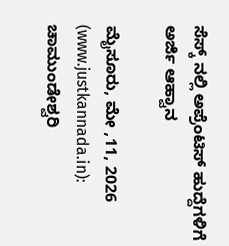ಸೆಸ್ಕ್‌ ನಲ್ಲಿ ಅಪ್ರೆಂಟಿಸ್‌ ಹುದ್ದೆಗಳಿಗೆ ಅರ್ಜಿ ಆಹ್ವಾನ

ಮೈಸೂರು, ಮೇ ,11, 2026 (www.justkannada.in):  ಚಾಮುಂಡೇಶ್ವರಿ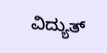ವಿದ್ಯುತ್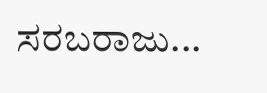ಸರಬರಾಜು...